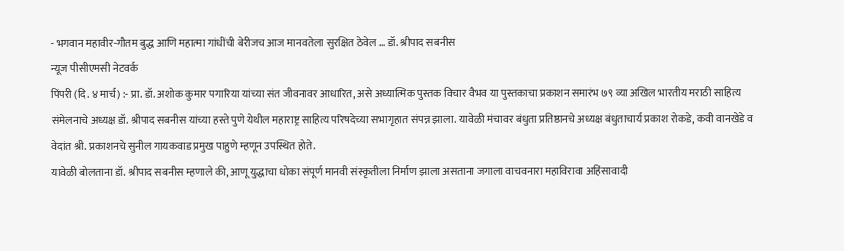- भगवान महावीर-गौतम बुद्ध आणि महात्मा गांधींची बेरीजच आज मानवतेला सुरक्षित ठेवेल … डॉ. श्रीपाद सबनीस
न्यूज पीसीएमसी नेटवर्क
पिंपरी (दि. ४ मार्च) :- प्रा. डॉ. अशोक कुमार पगारिया यांच्या संत जीवनावर आधारित, असे अध्यात्मिक पुस्तक विचार वैभव या पुस्तकाचा प्रकाशन समारंभ ७९ व्या अखिल भारतीय मराठी साहित्य संमेलनाचे अध्यक्ष डॉ. श्रीपाद सबनीस यांच्या हस्ते पुणे येथील महाराष्ट्र साहित्य परिषदेच्या सभागृहात संपन्न झाला. यावेळी मंचावर बंधुता प्रतिष्ठानचे अध्यक्ष बंधुताचार्य प्रकाश रोकडे, कवी वानखेडे व वेदांत श्री. प्रकाशनचे सुनील गायकवाड प्रमुख पाहुणे म्हणून उपस्थित होते.
यावेळी बोलताना डॉ. श्रीपाद सबनीस म्हणाले की, आणू युद्धाचा धोका संपूर्ण मानवी संस्कृतीला निर्माण झाला असताना जगाला वाचवनारा महाविरावा अहिंसावादी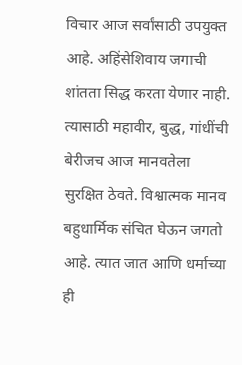विचार आज सर्वांसाठी उपयुक्त आहे. अहिंसेशिवाय जगाची शांतता सिद्ध करता येणार नाही. त्यासाठी महावीर, बुद्ध, गांधींची बेरीजच आज मानवतेला सुरक्षित ठेवते. विश्वात्मक मानव बहुधार्मिक संचित घेऊन जगतो आहे. त्यात जात आणि धर्माच्या ही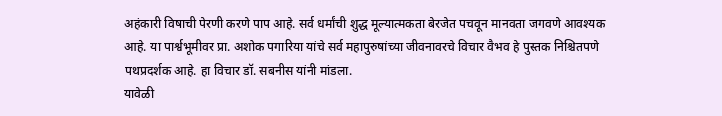अहंकारी विषाची पेरणी करणे पाप आहे. सर्व धर्मांची शुद्ध मूल्यात्मकता बेरजेत पचवून मानवता जगवणे आवश्यक आहे. या पार्श्वभूमीवर प्रा. अशोक पगारिया यांचे सर्व महापुरुषांच्या जीवनावरचे विचार वैभव हे पुस्तक निश्चितपणे पथप्रदर्शक आहे. हा विचार डॉ. सबनीस यांनी मांडला.
यावेळी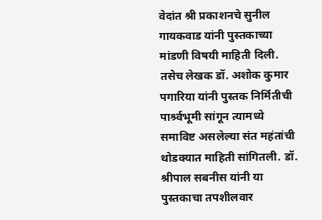वेदांत श्री प्रकाशनचे सुनील गायकवाड यांनी पुस्तकाच्या मांडणी विषयी माहिती दिली. तसेच लेखक डॉ. अशोक कुमार पगारिया यांनी पुस्तक निर्मितीची पार्श्र्वभूमी सांगून त्यामध्ये समाविष्ट असलेल्या संत महंतांची थोडक्यात माहिती सांगितली. डॉ. श्रीपाल सबनीस यांनी या पुस्तकाचा तपशीलवार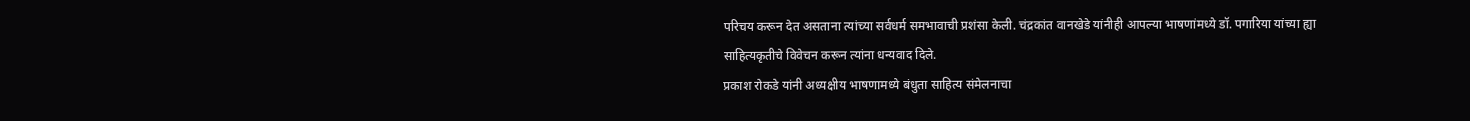परिचय करून देत असताना त्यांच्या सर्वधर्म समभावाची प्रशंसा केली. चंद्रकांत वानखेडे यांनीही आपल्या भाषणांमध्ये डॉ. पगारिया यांच्या ह्या साहित्यकृतीचे विवेचन करून त्यांना धन्यवाद दिले.
प्रकाश रोकडे यांनी अध्यक्षीय भाषणामध्ये बंधुता साहित्य संमेलनाचा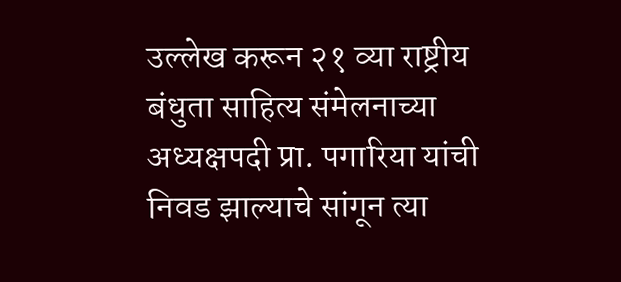उल्लेख करून २१ व्या राष्ट्रीय बंधुता साहित्य संमेलनाच्या अध्यक्षपदी प्रा. पगारिया यांची निवड झाल्याचे सांगून त्या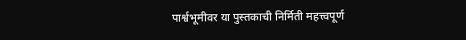पार्श्वभूमीवर या पुस्तकाची निर्मिती महत्त्वपूर्ण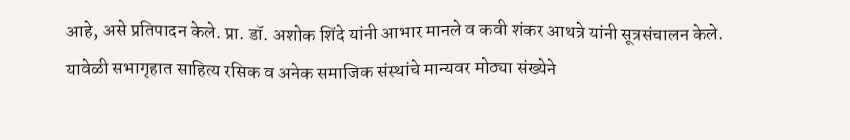आहे, असे प्रतिपादन केले. प्रा. डॉ. अशोक शिंदे यांनी आभार मानले व कवी शंकर आथत्रे यांनी सूत्रसंचालन केले. यावेळी सभागृहात साहित्य रसिक व अनेक समाजिक संस्थांचे मान्यवर मोठ्या संख्येने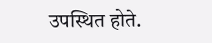उपस्थित होते.